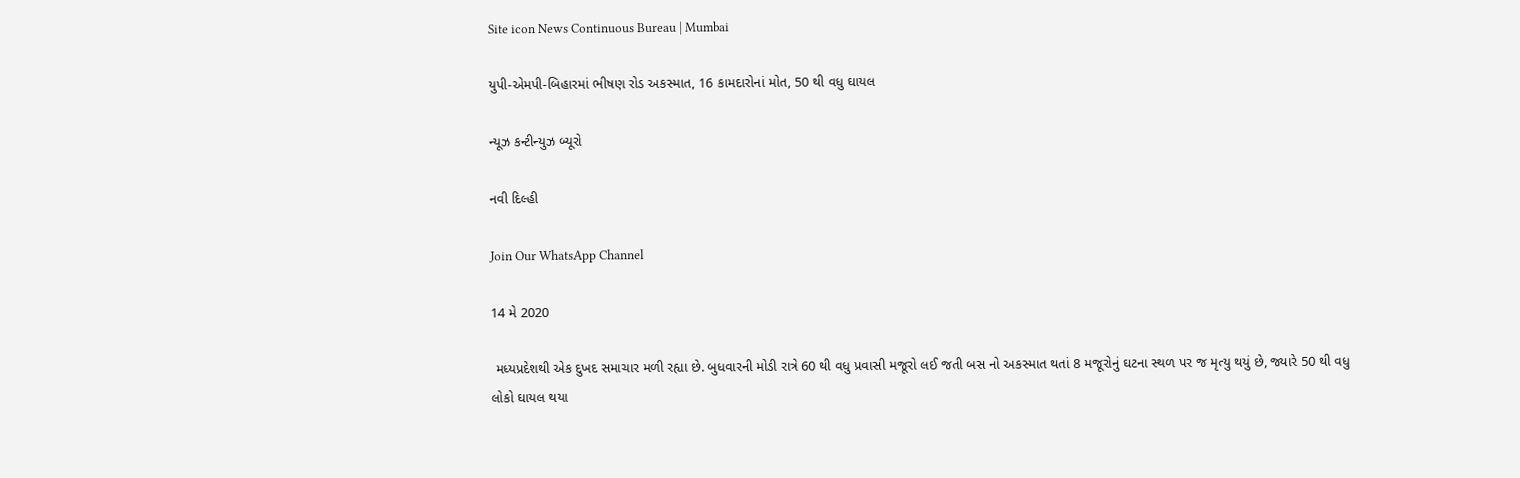Site icon News Continuous Bureau | Mumbai

યુપી-એમપી-બિહારમાં ભીષણ રોડ અકસ્માત, 16 કામદારોનાં મોત, 50 થી વધુ ઘાયલ

ન્યૂઝ કન્ટીન્યુઝ બ્યૂરો

નવી દિલ્હી

Join Our WhatsApp Channel

14 મે 2020

 મધ્યપ્રદેશથી એક દુખદ સમાચાર મળી રહ્યા છે. બુધવારની મોડી રાત્રે 60 થી વધુ પ્રવાસી મજૂરો લઈ જતી બસ નો અકસ્માત થતાં 8 મજૂરોનું ઘટના સ્થળ પર જ મૃત્યુ થયું છે, જ્યારે 50 થી વધુ લોકો ઘાયલ થયા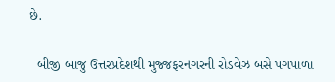છે.

  બીજી બાજુ ઉત્તરપ્રદેશથી મુજ્જફરનગરની રોડવેઝ બસે પગપાળા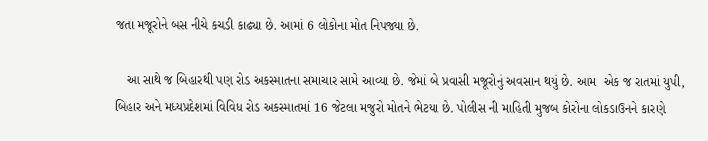જતા મજૂરોને બસ નીચે કચડી કાઢ્યા છે. આમાં 6 લોકોના મોત નિપજ્યા છે.

   આ સાથે જ બિહારથી પણ રોડ અકસ્માતના સમાચાર સામે આવ્યા છે. જેમાં બે પ્રવાસી મજૂરોનું અવસાન થયું છે. આમ  એક જ રાતમાં યુપી, બિહાર અને મધ્યપ્રદેશમાં વિવિધ રોડ અકસ્માતમાં 16 જેટલા મજુરો મોતને ભેટયા છે. પોલીસ ની માહિતી મુજબ કોરોના લોકડાઉનને કારણે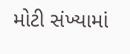મોટી સંખ્યામાં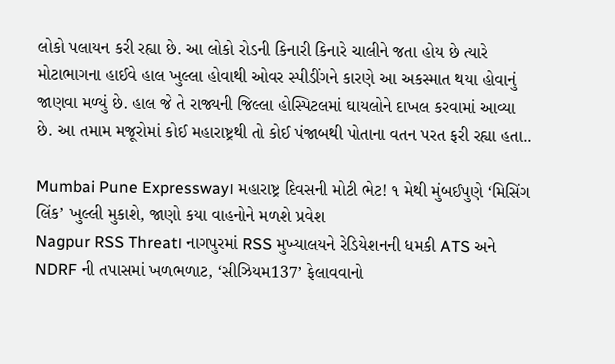લોકો પલાયન કરી રહ્યા છે. આ લોકો રોડની કિનારી કિનારે ચાલીને જતા હોય છે ત્યારે મોટાભાગના હાઈવે હાલ ખુલ્લા હોવાથી ઓવર સ્પીડીંગને કારણે આ અકસ્માત થયા હોવાનું જાણવા મળ્યું છે. હાલ જે તે રાજ્યની જિલ્લા હોસ્પિટલમાં ઘાયલોને દાખલ કરવામાં આવ્યા છે. આ તમામ મજૂરોમાં કોઈ મહારાષ્ટ્રથી તો કોઈ પંજાબથી પોતાના વતન પરત ફરી રહ્યા હતા..

Mumbai Pune Expressway। મહારાષ્ટ્ર દિવસની મોટી ભેટ! ૧ મેથી મુંબઈપુણે ‘મિસિંગ લિંક’ ખુલ્લી મુકાશે, જાણો કયા વાહનોને મળશે પ્રવેશ
Nagpur RSS Threat। નાગપુરમાં RSS મુખ્યાલયને રેડિયેશનની ધમકી ATS અને NDRF ની તપાસમાં ખળભળાટ, ‘સીઝિયમ137’ ફેલાવવાનો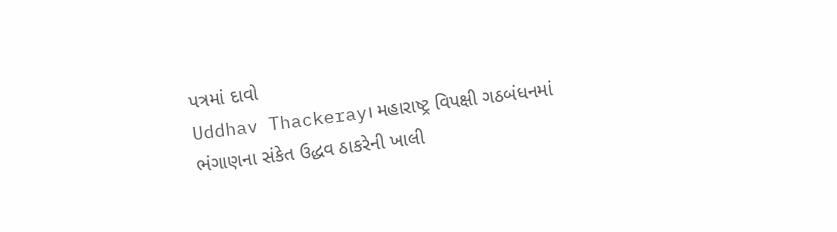પત્રમાં દાવો
Uddhav Thackeray। મહારાષ્ટ્ર વિપક્ષી ગઠબંધનમાં ભંગાણના સંકેત ઉદ્ધવ ઠાકરેની ખાલી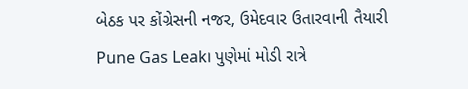બેઠક પર કોંગ્રેસની નજર, ઉમેદવાર ઉતારવાની તૈયારી
Pune Gas Leak। પુણેમાં મોડી રાત્રે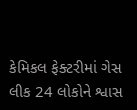કેમિકલ ફેક્ટરીમાં ગેસ લીક 24 લોકોને શ્વાસ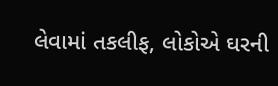લેવામાં તકલીફ, લોકોએ ઘરની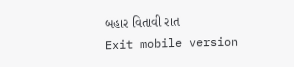બહાર વિતાવી રાત
Exit mobile version